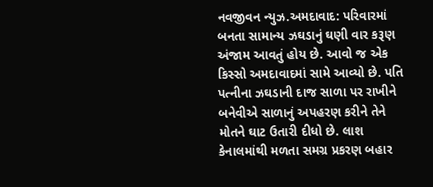નવજીવન ન્યુઝ.અમદાવાદ: પરિવારમાં બનતા સામાન્ય ઝઘડાનું ઘણી વાર કરૂણ અંજામ આવતું હોય છે. આવો જ એક કિસ્સો અમદાવાદમાં સામે આવ્યો છે. પતિ પત્નીના ઝઘડાની દાજ સાળા પર રાખીને બનેવીએ સાળાનું અપહરણ કરીને તેને મોતને ઘાટ ઉતારી દીધો છે. લાશ કેનાલમાંથી મળતા સમગ્ર પ્રકરણ બહાર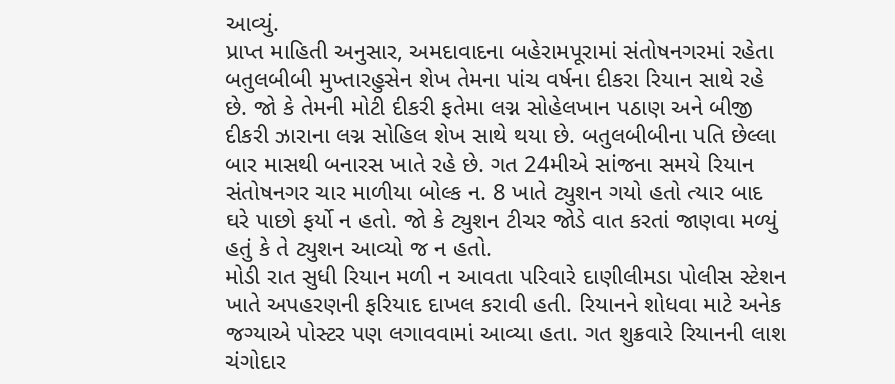આવ્યું.
પ્રાપ્ત માહિતી અનુસાર, અમદાવાદના બહેરામપૂરામાં સંતોષનગરમાં રહેતા બતુલબીબી મુખ્તારહુસેન શેખ તેમના પાંચ વર્ષના દીકરા રિયાન સાથે રહે છે. જો કે તેમની મોટી દીકરી ફતેમા લગ્ન સોહેલખાન પઠાણ અને બીજી દીકરી ઝારાના લગ્ન સોહિલ શેખ સાથે થયા છે. બતુલબીબીના પતિ છેલ્લા બાર માસથી બનારસ ખાતે રહે છે. ગત 24મીએ સાંજના સમયે રિયાન સંતોષનગર ચાર માળીયા બોલ્ક ન. 8 ખાતે ટ્યુશન ગયો હતો ત્યાર બાદ ઘરે પાછો ફર્યો ન હતો. જો કે ટ્યુશન ટીચર જોડે વાત કરતાં જાણવા મળ્યું હતું કે તે ટ્યુશન આવ્યો જ ન હતો.
મોડી રાત સુધી રિયાન મળી ન આવતા પરિવારે દાણીલીમડા પોલીસ સ્ટેશન ખાતે અપહરણની ફરિયાદ દાખલ કરાવી હતી. રિયાનને શોધવા માટે અનેક જગ્યાએ પોસ્ટર પણ લગાવવામાં આવ્યા હતા. ગત શુક્રવારે રિયાનની લાશ ચંગોદાર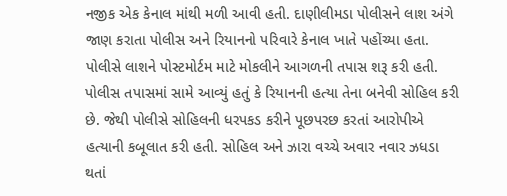નજીક એક કેનાલ માંથી મળી આવી હતી. દાણીલીમડા પોલીસને લાશ અંગે જાણ કરાતા પોલીસ અને રિયાનનો પરિવારે કેનાલ ખાતે પહોંચ્યા હતા. પોલીસે લાશને પોસ્ટમોર્ટમ માટે મોકલીને આગળની તપાસ શરૂ કરી હતી.
પોલીસ તપાસમાં સામે આવ્યું હતું કે રિયાનની હત્યા તેના બનેવી સોહિલ કરી છે. જેથી પોલીસે સોહિલની ધરપકડ કરીને પૂછપરછ કરતાં આરોપીએ હત્યાની કબૂલાત કરી હતી. સોહિલ અને ઝારા વચ્ચે અવાર નવાર ઝધડા થતાં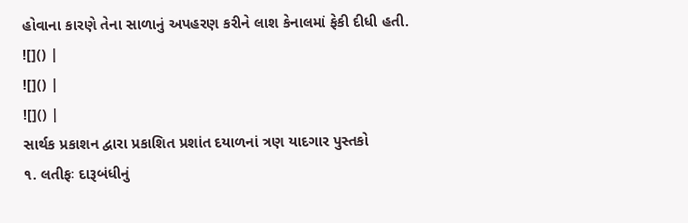હોવાના કારણે તેના સાળાનું અપહરણ કરીને લાશ કેનાલમાં ફેકી દીધી હતી.
![]() |
![]() |
![]() |
સાર્થક પ્રકાશન દ્વારા પ્રકાશિત પ્રશાંત દયાળનાં ત્રણ યાદગાર પુસ્તકો
૧. લતીફઃ દારૂબંધીનું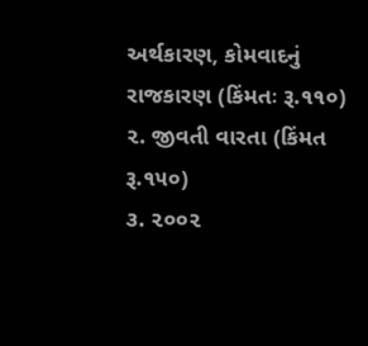અર્થકારણ, કોમવાદનું રાજકારણ (કિંમતઃ રૂ.૧૧૦)
૨. જીવતી વારતા (કિંમત રૂ.૧૫૦)
૩. ૨૦૦૨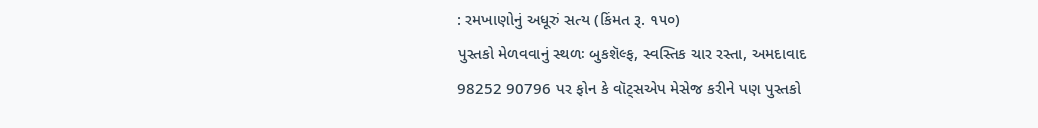: રમખાણોનું અધૂરું સત્ય (કિંમત રૂ. ૧૫૦)
પુસ્તકો મેળવવાનું સ્થળઃ બુકશૅલ્ફ, સ્વસ્તિક ચાર રસ્તા, અમદાવાદ
98252 90796 પર ફોન કે વૉટ્સએપ મેસેજ કરીને પણ પુસ્તકો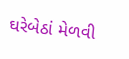ઘરેબેઠાં મેળવી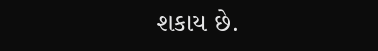શકાય છે.